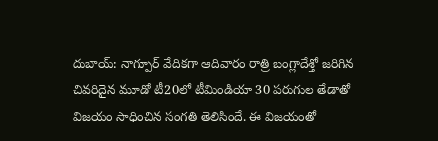దుబాయ్: నాగ్పూర్ వేదికగా ఆదివారం రాత్రి బంగ్లాదేశ్తో జరిగిన చివరిదైన మూడో టీ20లో టీమిండియా 30 పరుగుల తేడాతో విజయం సాధించిన సంగతి తెలిసిందే. ఈ విజయంతో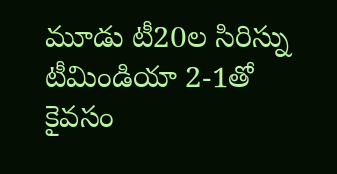మూడు టీ20ల సిరిస్ను టీమిండియా 2-1తో కైవసం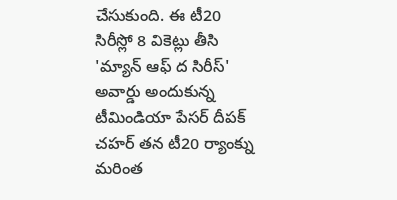చేసుకుంది. ఈ టీ20 సిరీస్లో 8 వికెట్లు తీసి 'మ్యాన్ ఆఫ్ ద సిరీస్' అవార్డు అందుకున్న టీమిండియా పేసర్ దీపక్ చహర్ తన టీ20 ర్యాంక్ను మరింత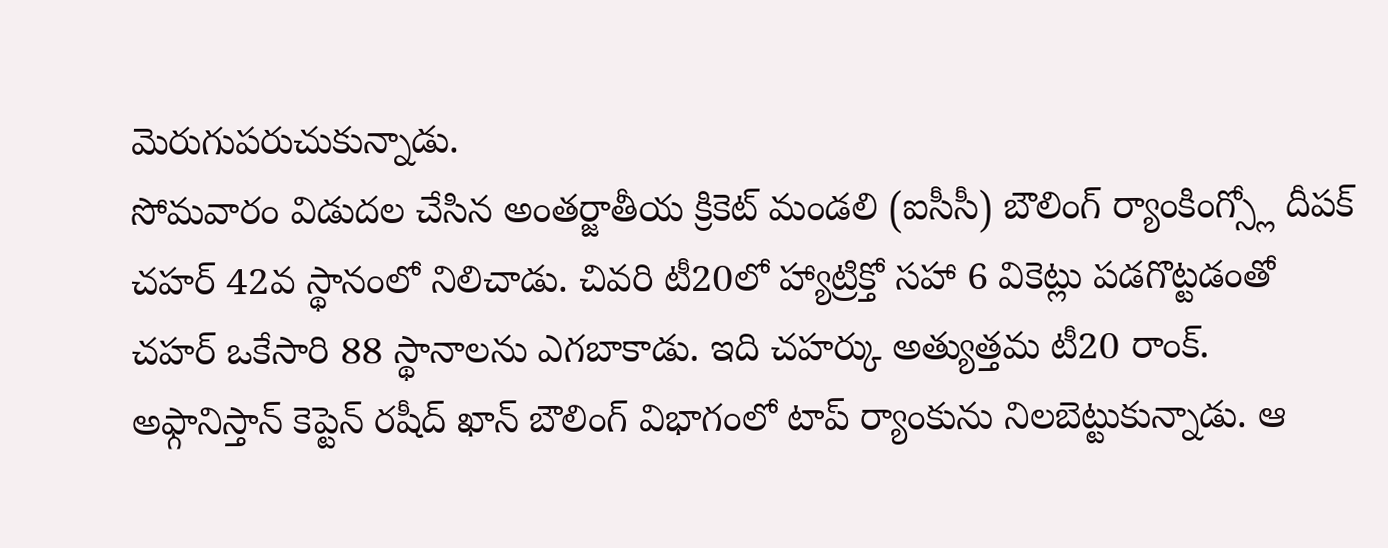మెరుగుపరుచుకున్నాడు.
సోమవారం విడుదల చేసిన అంతర్జాతీయ క్రికెట్ మండలి (ఐసీసీ) బౌలింగ్ ర్యాంకింగ్స్లో దీపక్ చహర్ 42వ స్థానంలో నిలిచాడు. చివరి టీ20లో హ్యాట్రిక్తో సహా 6 వికెట్లు పడగొట్టడంతో చహర్ ఒకేసారి 88 స్థానాలను ఎగబాకాడు. ఇది చహర్కు అత్యుత్తమ టీ20 రాంక్. అఫ్గానిస్తాన్ కెప్టెన్ రషీద్ ఖాన్ బౌలింగ్ విభాగంలో టాప్ ర్యాంకును నిలబెట్టుకున్నాడు. ఆ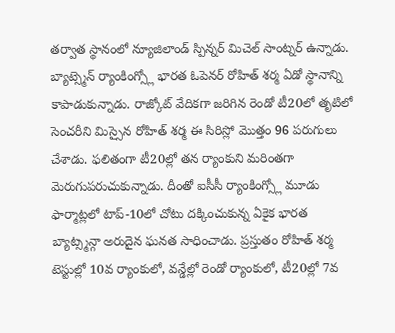తర్వాత స్థానంలో న్యూజిలాండ్ స్పిన్నర్ మిచెల్ సాంట్నర్ ఉన్నాడు.
బ్యాట్స్మెన్ ర్యాంకింగ్స్లో భారత ఓపెనర్ రోహిత్ శర్మ ఏడో స్థానాన్ని కాపాడుకున్నాడు. రాజ్కోట్ వేదికగా జరిగిన రెండో టీ20లో తృటిలో సెంచరీని మిస్సైన రోహిత్ శర్మ ఈ సిరిస్లో మొత్తం 96 పరుగులు చేశాడు. ఫలితంగా టీ20ల్లో తన ర్యాంకుని మరింతగా మెరుగుపరుచుకున్నాడు. దీంతో ఐసీసీ ర్యాంకింగ్స్లో మూడు ఫార్మాట్లలో టాప్-10లో చోటు దక్కించుకున్న ఏకైక భారత బ్యాట్స్మన్గా అరుదైన ఘనత సాధించాడు. ప్రస్తుతం రోహిత్ శర్మ టెస్టుల్లో 10వ ర్యాంకులో, వన్డేల్లో రెండో ర్యాంకులో, టీ20ల్లో 7వ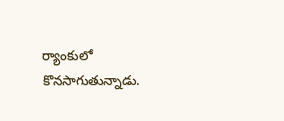ర్యాంకులో కొనసాగుతున్నాడు.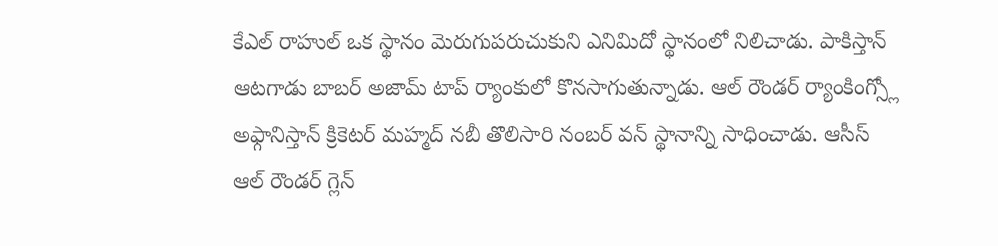కేఎల్ రాహుల్ ఒక స్థానం మెరుగుపరుచుకుని ఎనిమిదో స్థానంలో నిలిచాడు. పాకిస్తాన్ ఆటగాడు బాబర్ అజామ్ టాప్ ర్యాంకులో కొనసాగుతున్నాడు. ఆల్ రౌండర్ ర్యాంకింగ్స్లో అఫ్గానిస్తాన్ క్రికెటర్ మహ్మద్ నబీ తొలిసారి నంబర్ వన్ స్థానాన్ని సాధించాడు. ఆసీస్ ఆల్ రౌండర్ గ్లెన్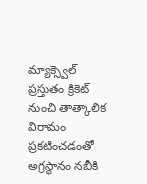మ్యాక్స్వెల్ ప్రస్తుతం క్రికెట్ నుంచి తాత్కాలిక విరామం ప్రకటించడంతో అగ్రస్థానం నబీకి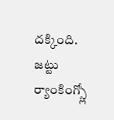దక్కింది. జట్టు ర్యాంకింగ్స్లో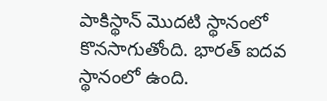పాకిస్థాన్ మొదటి స్థానంలో కొనసాగుతోంది. భారత్ ఐదవ స్థానంలో ఉంది.